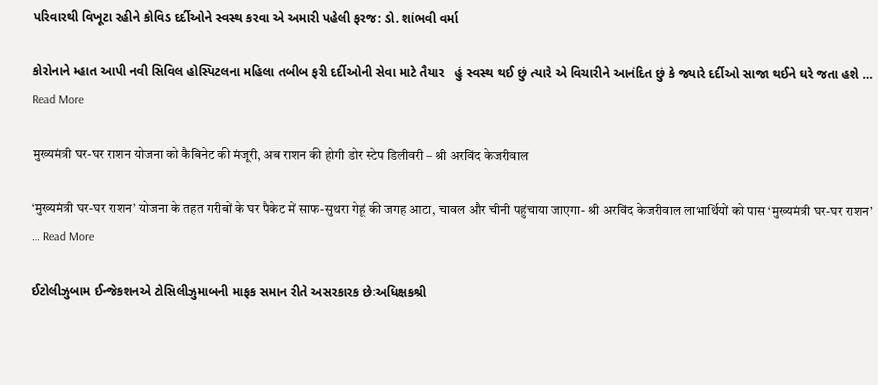પરિવારથી વિખૂટા રહીને કોવિડ દર્દીઓને સ્વસ્થ કરવા એ અમારી પહેલી ફરજ: ડો. શાંભવી વર્મા

કોરોનાને મ્હાત આપી નવી સિવિલ હોસ્પિટલના મહિલા તબીબ ફરી દર્દીઓની સેવા માટે તૈયાર   હું સ્વસ્થ થઈ છું ત્યારે એ વિચારીને આનંદિત છું કે જ્યારે દર્દીઓ સાજા થઈને ઘરે જતા હશે … Read More

मुख्यमंत्री घर-घर राशन योजना को कैबिनेट की मंजूरी, अब राशन की होगी डोर स्टेप डिलीवरी – श्री अरविंद केजरीवाल

‘मुख्यमंत्री घर-घर राशन’ योजना के तहत गरीबों के घर पैकेट में साफ-सुथरा गेहूं की जगह आटा, चावल और चीनी पहुंचाया जाएगा- श्री अरविंद केजरीवाल लाभार्थियों को पास ‘मुख्यमंत्री घर-घर राशन’ … Read More

ઈટોલીઝુબામ ઈન્જેકશનએ ટોસિલીઝુમાબની માફક સમાન રીતે અસરકારક છેઃઅધિક્ષકશ્રી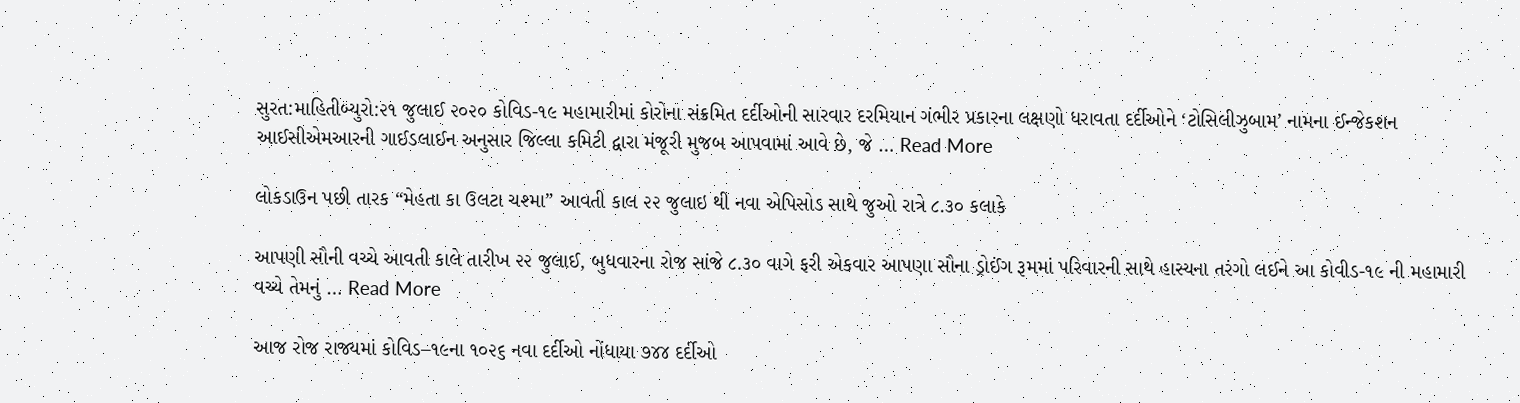સુરત:માહિતીબ્યુરો:૨૧ જુલાઈ ૨૦૨૦ કોવિડ-૧૯ મહામારીમાં કોરોના સંક્રમિત દર્દીઓની સારવાર દરમિયાન ગંભીર પ્રકારના લક્ષણો ધરાવતા દર્દીઓને ‘ટોસિલીઝુબામ’ નામના ઈન્જેકશન આઈસીએમઆરની ગાઈડલાઈન અનુસાર જિલ્લા કમિટી દ્વારા મંજૂરી મુજબ આપવામાં આવે છે, જે … Read More

લોકડાઉન પછી તારક “મેહતા કા ઉલટા ચશ્મા” આવતી કાલ ૨૨ જુલાઇ થી નવા એપિસોડ સાથે જુઓ રાત્રે ૮.૩૦ કલાકે

આપણી સૌની વચ્ચે આવતી કાલે તારીખ ૨૨ જુલાઈ, બુધવારના રોજ સાંજે ૮.૩૦ વાગે ફરી એકવાર આપણા સૌના ડ્રોઈંગ રૂમમાં પરિવારની સાથે હાસ્યના તરંગો લઈને આ કોવીડ-૧૯ ની મહામારી વચ્ચે તેમનું … Read More

આજ રોજ રાજ્યમાં કોવિડ–૧૯ના ૧૦૨૬ નવા દર્દીઓ નોંધાયા ૭૪૪ દર્દીઓ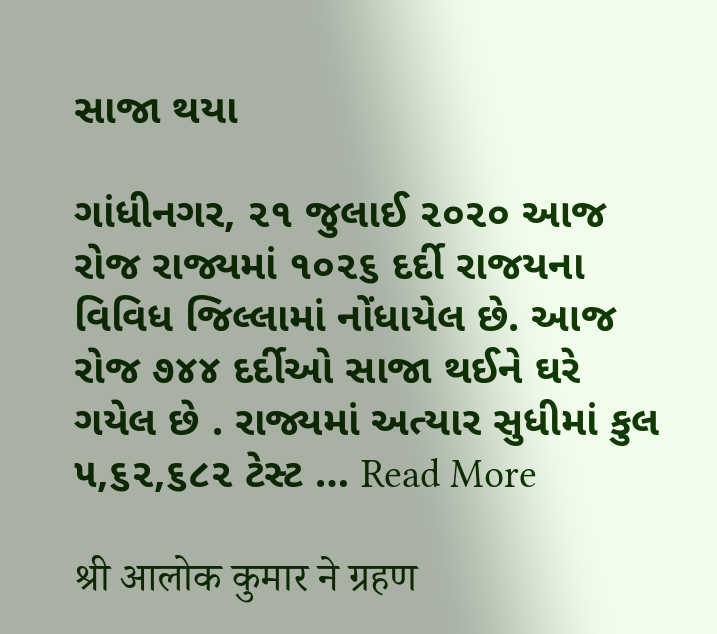સાજા થયા

ગાંધીનગર, ૨૧ જુલાઈ ૨૦૨૦ આજ રોજ રાજ્યમાં ૧૦૨૬ દર્દી રાજયના વિવિધ જિલ્લામાં નોંધાયેલ છે. આજ રોજ ૭૪૪ દર્દીઓ સાજા થઈને ઘરે ગયેલ છે . રાજ્યમાં અત્યાર સુધીમાં કુલ ૫,૬૨,૬૮૨ ટેસ્ટ … Read More

श्री आलोक कुमार ने ग्रहण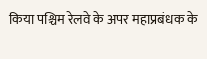किया पश्चिम रेलवे के अपर महाप्रबंधक के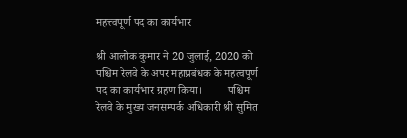महत्त्वपूर्ण पद का कार्यभार

श्री आलोक कुमार ने 20 जुलाई, 2020 को पश्चिम रेलवे के अपर महाप्रबंधक के महत्वपूर्ण पद का कार्यभार ग्रहण किया।         पश्चिम रेलवे के मुख्य जनसम्पर्क अधिकारी श्री सुमित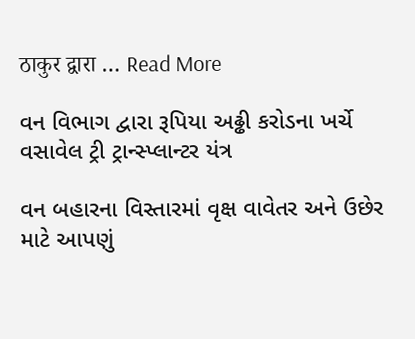ठाकुर द्वारा … Read More

વન વિભાગ દ્વારા રૂપિયા અઢ્ઢી કરોડના ખર્ચે વસાવેલ ટ્રી ટ્રાન્સ્પ્લાન્ટર યંત્ર

વન બહારના વિસ્તારમાં વૃક્ષ વાવેતર અને ઉછેર માટે આપણું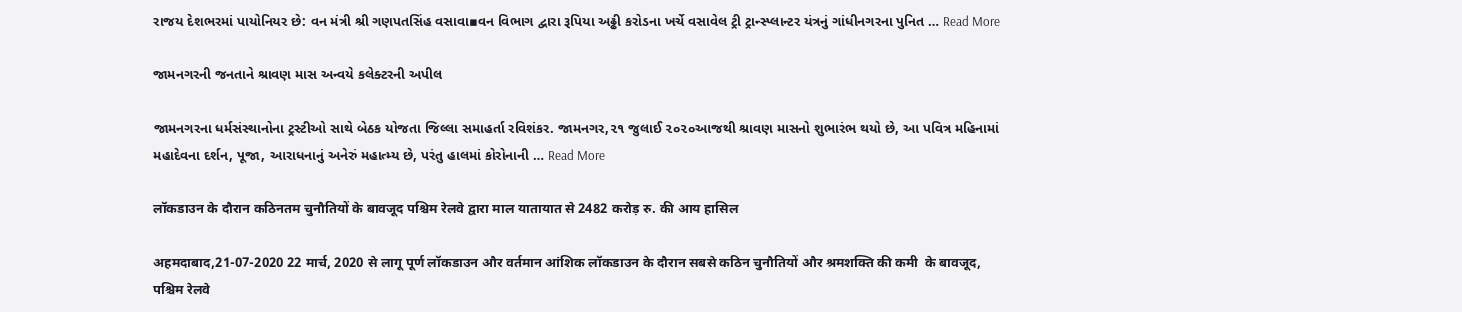રાજય દેશભરમાં પાયોનિયર છે: વન મંત્રી શ્રી ગણપતસિંહ વસાવા▪વન વિભાગ દ્વારા રૂપિયા અઢ્ઢી કરોડના ખર્ચે વસાવેલ ટ્રી ટ્રાન્સ્પ્લાન્ટર યંત્રનું ગાંધીનગરના પુનિત … Read More

જામનગરની જનતાને શ્રાવણ માસ અન્વયે કલેક્ટરની અપીલ

જામનગરના ધર્મસંસ્થાનોના ટ્રસ્ટીઓ સાથે બેઠક યોજતા જિલ્લા સમાહર્તા રવિશંકર. જામનગર,૨૧ જુલાઈ ૨૦૨૦આજથી શ્રાવણ માસનો શુભારંભ થયો છે, આ પવિત્ર મહિનામાં મહાદેવના દર્શન, પૂજા, આરાધનાનું અનેરું મહાત્મ્ય છે, પરંતુ હાલમાં કોરોનાની … Read More

लॉकडाउन के दौरान कठिनतम चुनौतियों के बावजूद पश्चिम रेलवे द्वारा माल यातायात से 2482 करोड़ रु. की आय हासिल

अहमदाबाद,21-07-2020 22 मार्च, 2020 से लागू पूर्ण लॉकडाउन और वर्तमान आंशिक लॉकडाउन के दौरान सबसे कठिन चुनौतियों और श्रमशक्ति की कमी  के बावजूद, पश्चिम रेलवे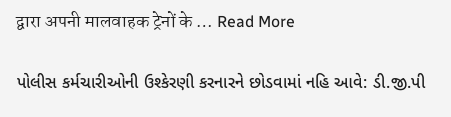द्वारा अपनी मालवाहक ट्रेनों के … Read More

પોલીસ કર્મચારીઓની ઉશ્કેરણી કરનારને છોડવામાં નહિ આવે: ડી.જી.પી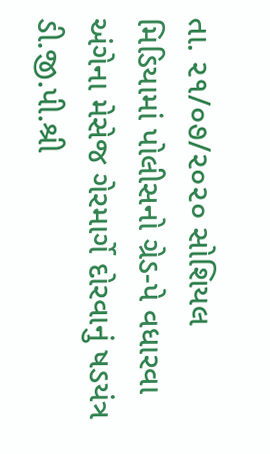તા. ૨૧/૦૭/૨૦૨૦ સોશિયલ મિડિયામાં પોલીસનો ગ્રેડ-પે વધારવા અંગેના મેસેજ ગેરમાર્ગે દોરવાનું ષડયંત્ર  ડી.જી.પી.શ્રી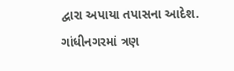દ્વારા અપાયા તપાસના આદેશ. ગાંધીનગરમાં ત્રણ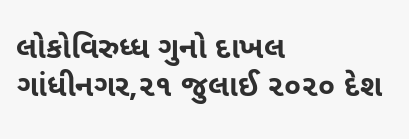લોકોવિરુધ્ધ ગુનો દાખલ ગાંધીનગર,૨૧ જુલાઈ ૨૦૨૦ દેશ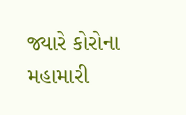જ્યારે કોરોના મહામારી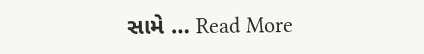સામે … Read More